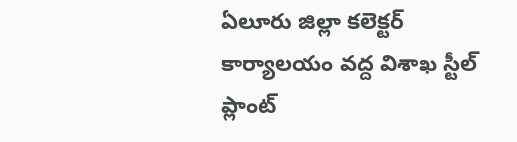ఏలూరు జిల్లా కలెక్టర్ కార్యాలయం వద్ద విశాఖ స్టీల్ ప్లాంట్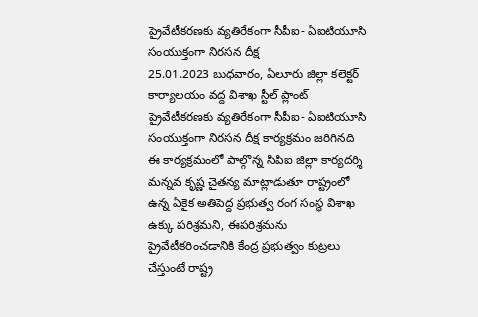ప్రైవేటీకరణకు వ్యతిరేకంగా సీపీఐ- ఏఐటియూసి సంయుక్తంగా నిరసన దీక్ష
25.01.2023 బుధవారం, ఏలూరు జిల్లా కలెక్టర్ కార్యాలయం వద్ద విశాఖ స్టీల్ ప్లాంట్ ప్రైవేటీకరణకు వ్యతిరేకంగా సీపీఐ- ఏఐటియూసి సంయుక్తంగా నిరసన దీక్ష కార్యక్రమం జరిగినది ఈ కార్యక్రమంలో పాల్గొన్న సిపిఐ జిల్లా కార్యదర్శి మన్నవ కృష్ణ చైతన్య మాట్లాడుతూ రాష్ట్రంలో ఉన్న ఏకైక అతిపెద్ద ప్రభుత్వ రంగ సంస్థ విశాఖ ఉక్కు పరిశ్రమని, ఈపరిశ్రమను ప్రైవేటీకరించడానికి కేంద్ర ప్రభుత్వం కుట్రలు చేస్తుంటే రాష్ట్ర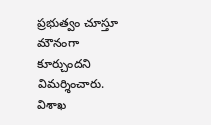ప్రభుత్వం చూస్తూ మౌనంగా కూర్చుందని విమర్శించారు. విశాఖ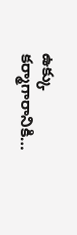ఉక్కు కర్మాగారానికి…